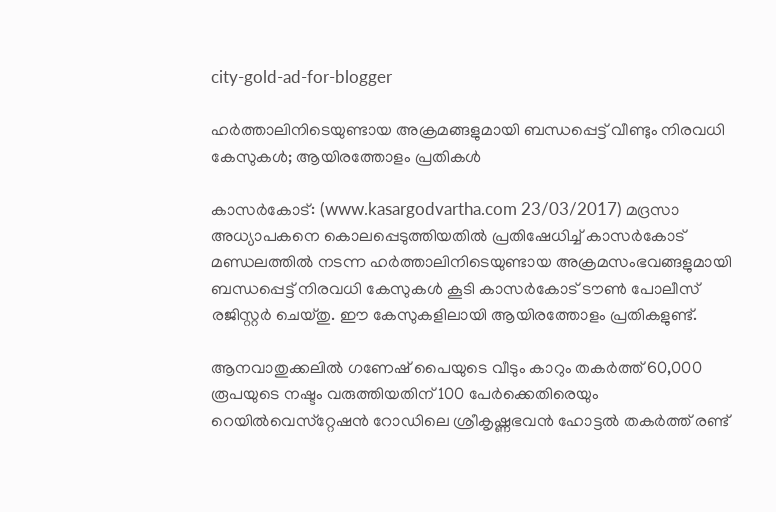city-gold-ad-for-blogger

ഹര്‍ത്താലിനിടെയുണ്ടായ അക്രമങ്ങളുമായി ബന്ധപ്പെട്ട് വീണ്ടും നിരവധി കേസുകള്‍; ആയിരത്തോളം പ്രതികള്‍

കാസര്‍കോട്: (www.kasargodvartha.com 23/03/2017) മദ്രസാ അധ്യാപകനെ കൊലപ്പെടുത്തിയതില്‍ പ്രതിഷേധിച്ച് കാസര്‍കോട് മണ്ഡലത്തില്‍ നടന്ന ഹര്‍ത്താലിനിടെയുണ്ടായ അക്രമസംഭവങ്ങളുമായി ബന്ധപ്പെട്ട് നിരവധി കേസുകള്‍ കൂടി കാസര്‍കോട് ടൗണ്‍ പോലീസ് രജിസ്റ്റര്‍ ചെയ്തു. ഈ കേസുകളിലായി ആയിരത്തോളം പ്രതികളുണ്ട്.

ആനവാതുക്കലില്‍ ഗണേഷ് പൈയുടെ വീടും കാറും തകര്‍ത്ത് 60,000 രൂപയുടെ നഷ്ടം വരുത്തിയതിന് 100 പേര്‍ക്കെതിരെയും റെയില്‍വെസ്‌റ്റേഷന്‍ റോഡിലെ ശ്രീകൃഷ്ണഭവന്‍ ഹോട്ടല്‍ തകര്‍ത്ത് രണ്ട്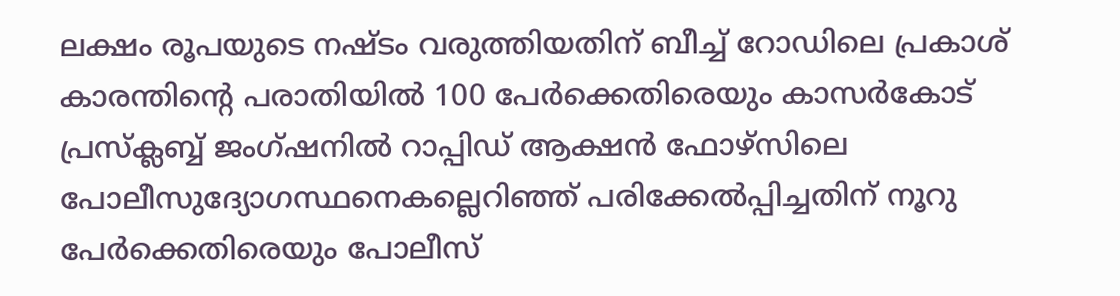ലക്ഷം രൂപയുടെ നഷ്ടം വരുത്തിയതിന് ബീച്ച് റോഡിലെ പ്രകാശ് കാരന്തിന്റെ പരാതിയില്‍ 100 പേര്‍ക്കെതിരെയും കാസര്‍കോട് പ്രസ്‌ക്ലബ്ബ് ജംഗ്ഷനില്‍ റാപ്പിഡ് ആക്ഷന്‍ ഫോഴ്‌സിലെ പോലീസുദ്യോഗസ്ഥനെകല്ലെറിഞ്ഞ് പരിക്കേല്‍പ്പിച്ചതിന് നൂറു പേര്‍ക്കെതിരെയും പോലീസ്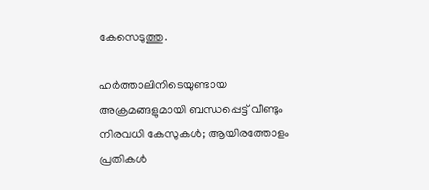കേസെടുത്തു.

ഹര്‍ത്താലിനിടെയുണ്ടായ അക്രമങ്ങളുമായി ബന്ധപ്പെട്ട് വീണ്ടും നിരവധി കേസുകള്‍; ആയിരത്തോളം പ്രതികള്‍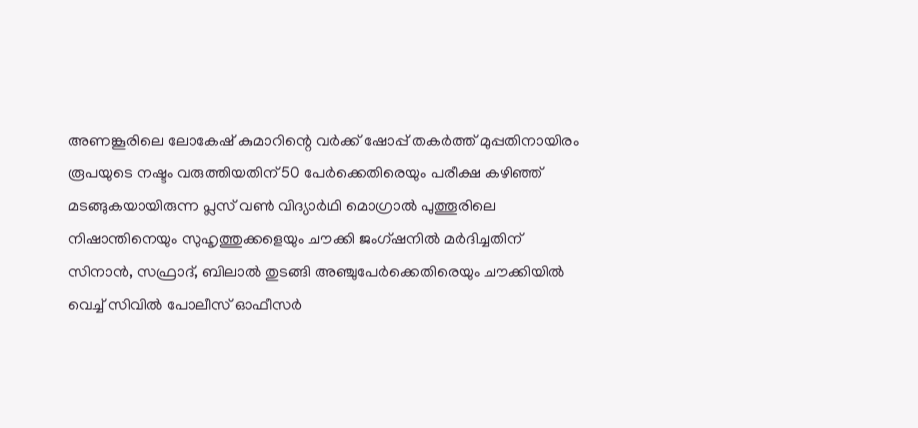അണങ്കൂരിലെ ലോകേഷ് കുമാറിന്റെ വര്‍ക്ക് ഷോപ്പ് തകര്‍ത്ത് മുപ്പതിനായിരം രൂപയുടെ നഷ്ടം വരുത്തിയതിന് 50 പേര്‍ക്കെതിരെയും പരീക്ഷ കഴിഞ്ഞ് മടങ്ങുകയായിരുന്ന പ്ലസ് വണ്‍ വിദ്യാര്‍ഥി മൊഗ്രാല്‍ പുത്തൂരിലെ നിഷാന്തിനെയും സുഹൃത്തുക്കളെയും ചൗക്കി ജംഗ്ഷനില്‍ മര്‍ദിച്ചതിന് സിനാന്‍, സഫ്രാദ്, ബിലാല്‍ തുടങ്ങി അഞ്ചുപേര്‍ക്കെതിരെയും ചൗക്കിയില്‍ വെച്ച് സിവില്‍ പോലീസ് ഓഫീസര്‍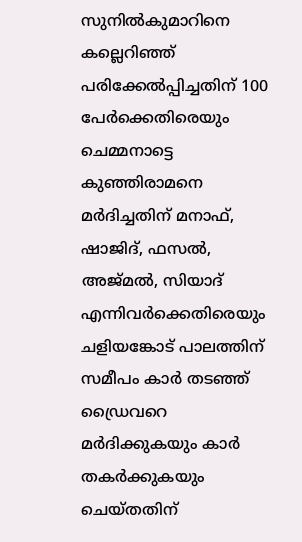സുനില്‍കുമാറിനെ കല്ലെറിഞ്ഞ് പരിക്കേല്‍പ്പിച്ചതിന് 100 പേര്‍ക്കെതിരെയും ചെമ്മനാട്ടെ കുഞ്ഞിരാമനെ മര്‍ദിച്ചതിന് മനാഫ്, ഷാജിദ്, ഫസല്‍, അജ്മല്‍, സിയാദ് എന്നിവര്‍ക്കെതിരെയും ചളിയങ്കോട് പാലത്തിന് സമീപം കാര്‍ തടഞ്ഞ് ഡ്രൈവറെ മര്‍ദിക്കുകയും കാര്‍ തകര്‍ക്കുകയും ചെയ്തതിന്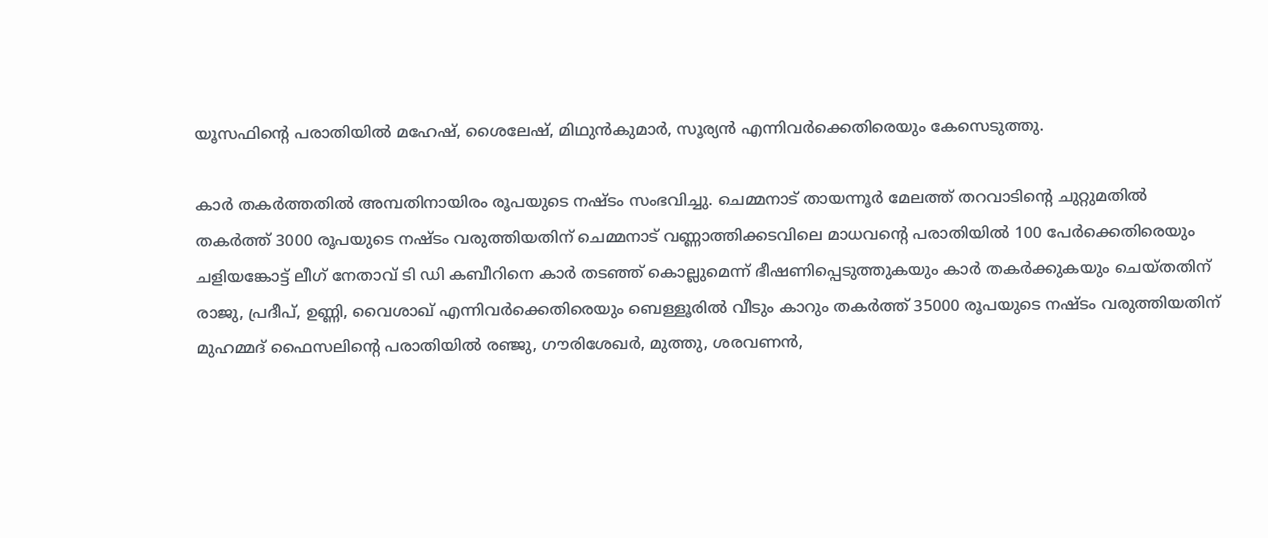യൂസഫിന്റെ പരാതിയില്‍ മഹേഷ്, ശൈലേഷ്, മിഥുന്‍കുമാര്‍, സൂര്യന്‍ എന്നിവര്‍ക്കെതിരെയും കേസെടുത്തു.

കാര്‍ തകര്‍ത്തതില്‍ അമ്പതിനായിരം രൂപയുടെ നഷ്ടം സംഭവിച്ചു. ചെമ്മനാട് തായന്നൂര്‍ മേലത്ത് തറവാടിന്റെ ചുറ്റുമതില്‍ തകര്‍ത്ത് 3000 രൂപയുടെ നഷ്ടം വരുത്തിയതിന് ചെമ്മനാട് വണ്ണാത്തിക്കടവിലെ മാധവന്റെ പരാതിയില്‍ 100 പേര്‍ക്കെതിരെയും ചളിയങ്കോട്ട് ലീഗ് നേതാവ് ടി ഡി കബീറിനെ കാര്‍ തടഞ്ഞ് കൊല്ലുമെന്ന് ഭീഷണിപ്പെടുത്തുകയും കാര്‍ തകര്‍ക്കുകയും ചെയ്തതിന് രാജു, പ്രദീപ്, ഉണ്ണി, വൈശാഖ് എന്നിവര്‍ക്കെതിരെയും ബെള്ളൂരില്‍ വീടും കാറും തകര്‍ത്ത് 35000 രൂപയുടെ നഷ്ടം വരുത്തിയതിന് മുഹമ്മദ് ഫൈസലിന്റെ പരാതിയില്‍ രഞ്ജു, ഗൗരിശേഖര്‍, മുത്തു, ശരവണന്‍,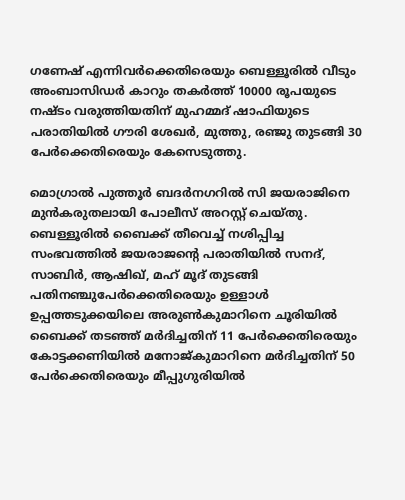ഗണേഷ് എന്നിവര്‍ക്കെതിരെയും ബെള്ളൂരില്‍ വീടും അംബാസിഡര്‍ കാറും തകര്‍ത്ത് 10000 രൂപയുടെ നഷ്ടം വരുത്തിയതിന് മുഹമ്മദ് ഷാഫിയുടെ പരാതിയില്‍ ഗൗരി ശേഖര്‍, മുത്തു, രഞ്ജു തുടങ്ങി 30 പേര്‍ക്കെതിരെയും കേസെടുത്തു.

മൊഗ്രാല്‍ പുത്തൂര്‍ ബദര്‍നഗറില്‍ സി ജയരാജിനെ മുന്‍കരുതലായി പോലീസ് അറസ്റ്റ് ചെയ്തു. ബെള്ളൂരില്‍ ബൈക്ക് തീവെച്ച് നശിപ്പിച്ച സംഭവത്തില്‍ ജയരാജന്റെ പരാതിയില്‍ സനദ്, സാബിര്‍, ആഷിഖ്, മഹ് മൂദ് തുടങ്ങി പതിനഞ്ചുപേര്‍ക്കെതിരെയും ഉള്ളാള്‍ ഉപ്പത്തടുക്കയിലെ അരുണ്‍കുമാറിനെ ചൂരിയില്‍ ബൈക്ക് തടഞ്ഞ് മര്‍ദിച്ചതിന് 11 പേര്‍ക്കെതിരെയും കോട്ടക്കണിയില്‍ മനോജ്കുമാറിനെ മര്‍ദിച്ചതിന് 50 പേര്‍ക്കെതിരെയും മീപ്പുഗുരിയില്‍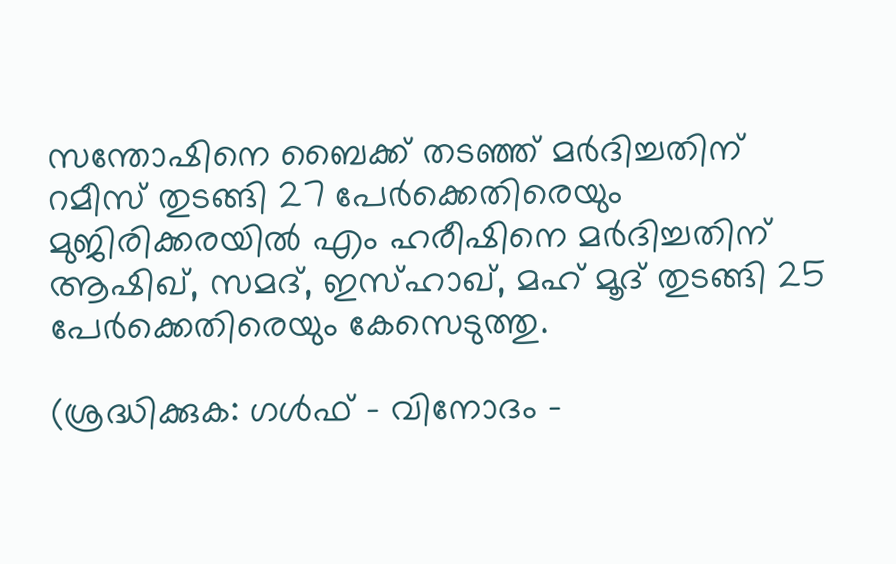സന്തോഷിനെ ബൈക്ക് തടഞ്ഞ് മര്‍ദിച്ചതിന് റമീസ് തുടങ്ങി 27 പേര്‍ക്കെതിരെയും മുജിരിക്കരയില്‍ എം ഹരീഷിനെ മര്‍ദിച്ചതിന് ആഷിഖ്, സമദ്, ഇസ്ഹാഖ്, മഹ് മൂദ് തുടങ്ങി 25 പേര്‍ക്കെതിരെയും കേസെടുത്തു.

(ശ്രദ്ധിക്കുക: ഗൾഫ് - വിനോദം -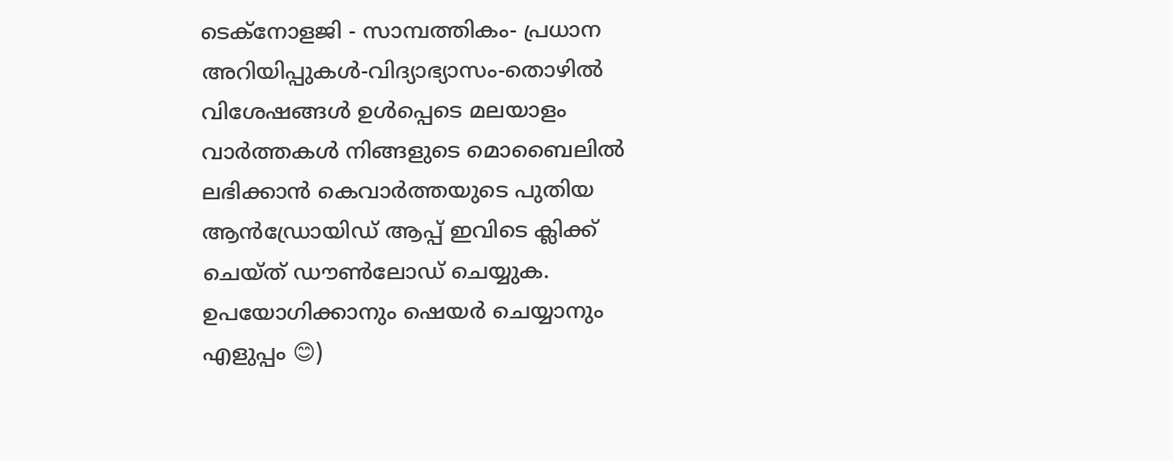ടെക്നോളജി - സാമ്പത്തികം- പ്രധാന അറിയിപ്പുകൾ-വിദ്യാഭ്യാസം-തൊഴിൽ വിശേഷങ്ങൾ ഉൾപ്പെടെ മലയാളം വാർത്തകൾ നിങ്ങളുടെ മൊബൈലിൽ ലഭിക്കാൻ കെവാർത്തയുടെ പുതിയ ആൻഡ്രോയിഡ് ആപ്പ് ഇവിടെ ക്ലിക്ക് ചെയ്ത് ഡൗൺലോഡ് ചെയ്യുക. ഉപയോഗിക്കാനും ഷെയർ ചെയ്യാനും എളുപ്പം 😊)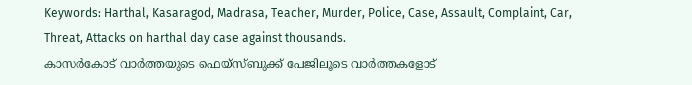Keywords: Harthal, Kasaragod, Madrasa, Teacher, Murder, Police, Case, Assault, Complaint, Car, Threat, Attacks on harthal day case against thousands.
കാസർകോട് വാർത്തയുടെ ഫെയ്‌സ്‌ബുക്ക് പേജിലൂടെ വാർത്തകളോട്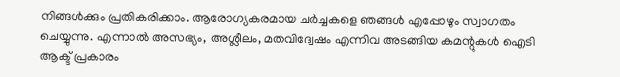നിങ്ങൾക്കും പ്രതികരിക്കാം. ആരോഗ്യകരമായ ചർച്ചകളെ ഞങ്ങൾ എപ്പോഴും സ്വാഗതം ചെയ്യുന്നു. എന്നാൽ അസഭ്യം, അശ്ലീലം, മതവിദ്വേഷം എന്നിവ അടങ്ങിയ കമന്റുകൾ ഐടി ആക്ട് പ്രകാരം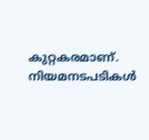കുറ്റകരമാണ്. നിയമനടപടികൾ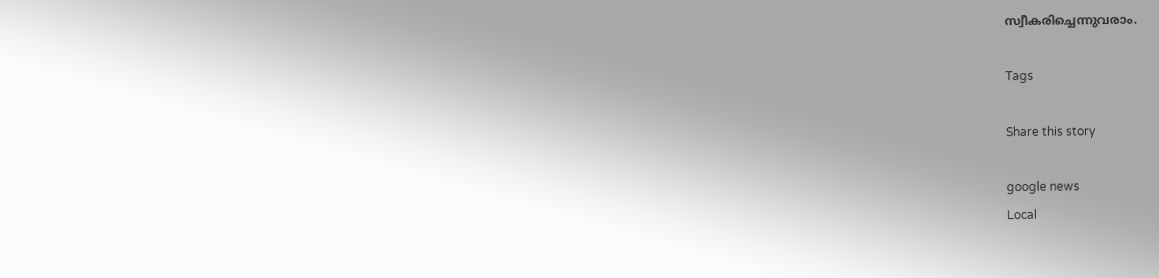സ്വീകരിച്ചെന്നുവരാം.

Tags

Share this story

google news
Local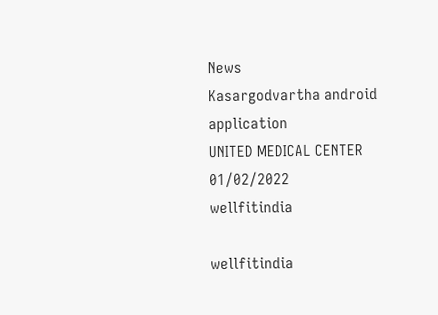News
Kasargodvartha android application
UNITED MEDICAL CENTER 01/02/2022
wellfitindia

wellfitindia